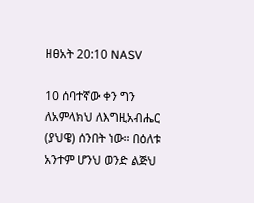ዘፀአት 20:10 NASV

10 ሰባተኛው ቀን ግን ለአምላክህ ለእግዚአብሔር (ያህዌ) ሰንበት ነው። በዕለቱ አንተም ሆንህ ወንድ ልጅህ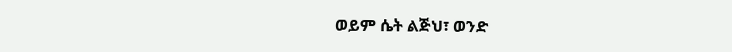ወይም ሴት ልጅህ፣ ወንድ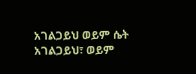አገልጋይህ ወይም ሴት አገልጋይህ፣ ወይም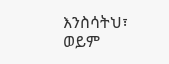እንስሳትህ፣ ወይም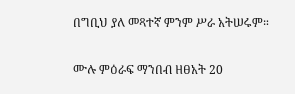በግቢህ ያለ መጻተኛ ምንም ሥራ አትሠሩም።

ሙሉ ምዕራፍ ማንበብ ዘፀአት 20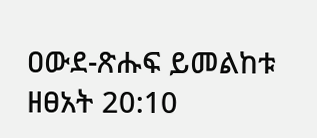ዐውደ-ጽሑፍ ይመልከቱ ዘፀአት 20:10